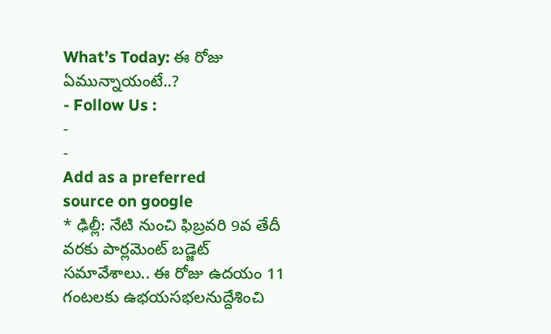What’s Today: ఈ రోజు ఏమున్నాయంటే..?
- Follow Us :
-
-
Add as a preferred
source on google
* ఢిల్లీ: నేటి నుంచి ఫిబ్రవరి 9వ తేదీ వరకు పార్లమెంట్ బడ్జెట్ సమావేశాలు.. ఈ రోజు ఉదయం 11 గంటలకు ఉభయసభలనుద్దేశించి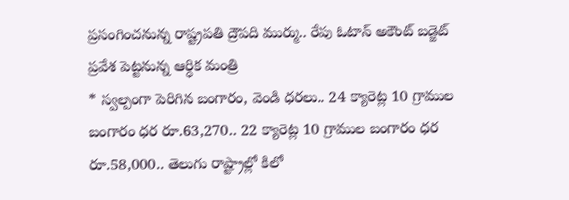ప్రసంగించనున్న రాష్ట్రపతి ద్రౌపది ముర్ము.. రేపు ఓటాన్ అకౌంట్ బడ్జెట్ ప్రవేశ పెట్టనున్న ఆర్ధిక మంత్రి
* స్వల్పంగా పెరిగిన బంగారం, వెండి ధరలు.. 24 క్యారెట్ల 10 గ్రాముల బంగారం ధర రూ.63,270.. 22 క్యారెట్ల 10 గ్రాముల బంగారం ధర రూ.58,000.. తెలుగు రాష్ట్రాల్లో కిలో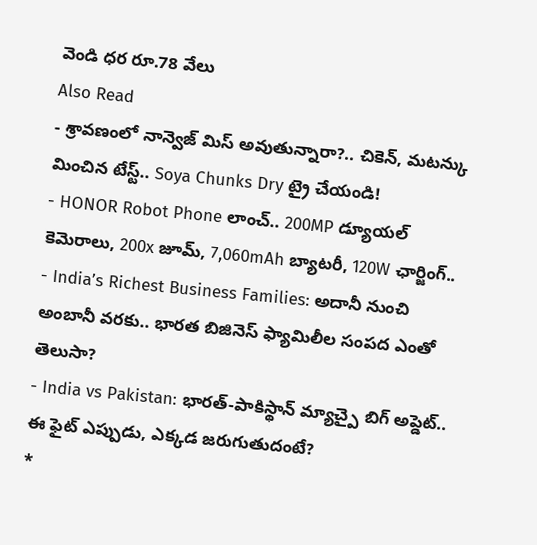వెండి ధర రూ.78 వేలు
Also Read
- శ్రావణంలో నాన్వెజ్ మిస్ అవుతున్నారా?.. చికెన్, మటన్కు మించిన టేస్ట్.. Soya Chunks Dry ట్రై చేయండి!
- HONOR Robot Phone లాంచ్.. 200MP డ్యూయల్ కెమెరాలు, 200x జూమ్, 7,060mAh బ్యాటరీ, 120W ఛార్జింగ్..
- India’s Richest Business Families: అదానీ నుంచి అంబానీ వరకు.. భారత బిజినెస్ ఫ్యామిలీల సంపద ఎంతో తెలుసా?
- India vs Pakistan: భారత్-పాకిస్థాన్ మ్యాచ్పై బిగ్ అప్డెట్.. ఈ ఫైట్ ఎప్పుడు, ఎక్కడ జరుగుతుదంటే?
*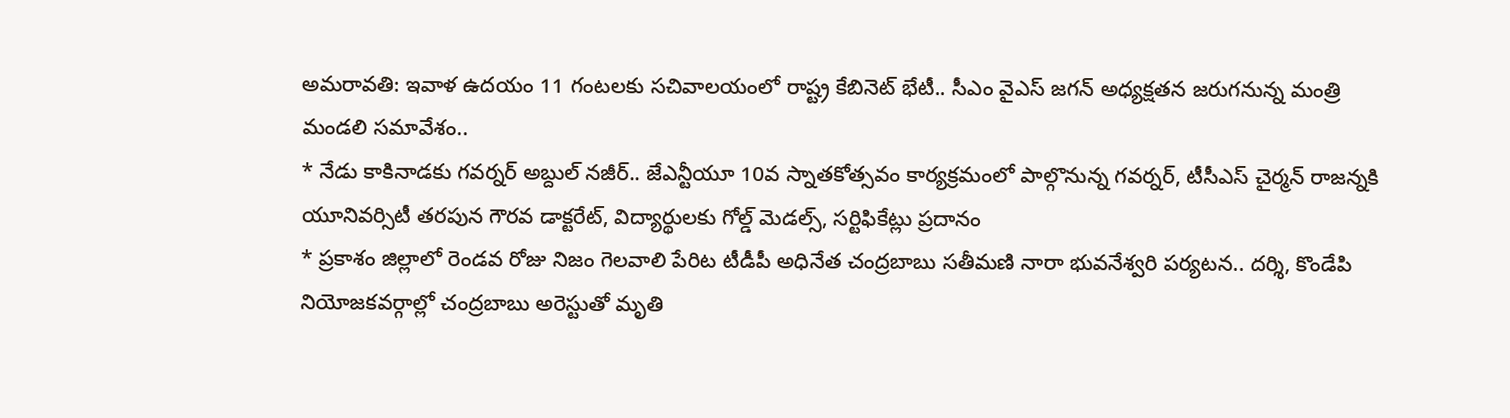అమరావతి: ఇవాళ ఉదయం 11 గంటలకు సచివాలయంలో రాష్ట్ర కేబినెట్ భేటీ.. సీఎం వైఎస్ జగన్ అధ్యక్షతన జరుగనున్న మంత్రి మండలి సమావేశం..
* నేడు కాకినాడకు గవర్నర్ అబ్దుల్ నజీర్.. జేఎన్టీయూ 10వ స్నాతకోత్సవం కార్యక్రమంలో పాల్గొనున్న గవర్నర్, టీసీఎస్ చైర్మన్ రాజన్నకి యూనివర్సిటీ తరపున గౌరవ డాక్టరేట్, విద్యార్థులకు గోల్డ్ మెడల్స్, సర్టిఫికేట్లు ప్రదానం
* ప్రకాశం జిల్లాలో రెండవ రోజు నిజం గెలవాలి పేరిట టీడీపీ అధినేత చంద్రబాబు సతీమణి నారా భువనేశ్వరి పర్యటన.. దర్శి, కొండేపి నియోజకవర్గాల్లో చంద్రబాబు అరెస్టుతో మృతి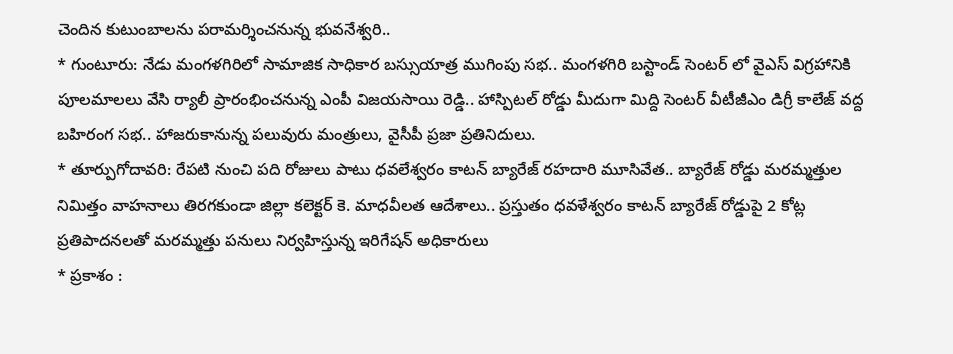చెందిన కుటుంబాలను పరామర్శించనున్న భువనేశ్వరి..
* గుంటూరు: నేడు మంగళగిరిలో సామాజిక సాధికార బస్సుయాత్ర ముగింపు సభ.. మంగళగిరి బస్టాండ్ సెంటర్ లో వైఎస్ విగ్రహానికి పూలమాలలు వేసి ర్యాలీ ప్రారంభించనున్న ఎంపీ విజయసాయి రెడ్డి.. హాస్పిటల్ రోడ్డు మీదుగా మిద్ది సెంటర్ వీటీజీఎం డిగ్రీ కాలేజ్ వద్ద బహిరంగ సభ.. హాజరుకానున్న పలువురు మంత్రులు, వైసీపీ ప్రజా ప్రతినిదులు.
* తూర్పుగోదావరి: రేపటి నుంచి పది రోజులు పాటు ధవలేశ్వరం కాటన్ బ్యారేజ్ రహదారి మూసివేత.. బ్యారేజ్ రోడ్డు మరమ్మత్తుల నిమిత్తం వాహనాలు తిరగకుండా జిల్లా కలెక్టర్ కె. మాధవీలత ఆదేశాలు.. ప్రస్తుతం ధవళేశ్వరం కాటన్ బ్యారేజ్ రోడ్డుపై 2 కోట్ల ప్రతిపాదనలతో మరమ్మత్తు పనులు నిర్వహిస్తున్న ఇరిగేషన్ అధికారులు
* ప్రకాశం :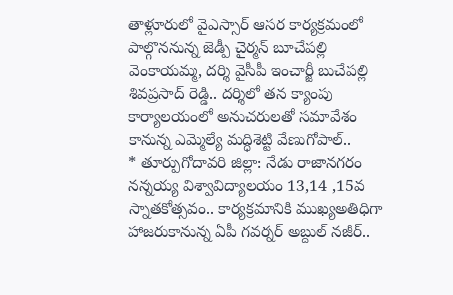తాళ్లూరులో వైఎస్సార్ ఆసర కార్యక్రమంలో పాల్గొననున్న జెడ్పీ చైర్మన్ బూచేపల్లి వెంకాయమ్మ, దర్శి వైసీపీ ఇంచార్జీ బుచేపల్లి శివప్రసాద్ రెడ్డి.. దర్శిలో తన క్యాంపు కార్యాలయంలో అనుచరులతో సమావేశం కానున్న ఎమ్మెల్యే మద్ధిశెట్టి వేణుగోపాల్..
* తూర్పుగోదావరి జిల్లా: నేడు రాజానగరం నన్నయ్య విశ్వావిద్యాలయం 13,14 ,15వ స్నాతకోత్సవం.. కార్యక్రమానికి ముఖ్యఅతిధిగా హాజరుకానున్న ఏపీ గవర్నర్ అబ్దుల్ నజీర్..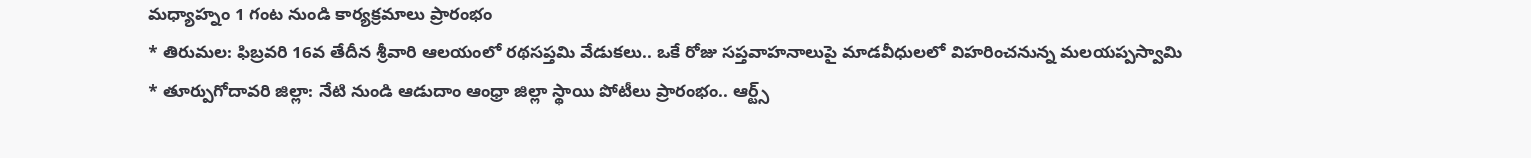మధ్యాహ్నం 1 గంట నుండి కార్యక్రమాలు ప్రారంభం
* తిరుమల: ఫిబ్రవరి 16వ తేదీన శ్రీవారి ఆలయంలో రథసప్తమి వేడుకలు.. ఒకే రోజు సప్తవాహనాలుపై మాడవీధులలో విహరించనున్న మలయప్పస్వామి
* తూర్పుగోదావరి జిల్లా: నేటి నుండి ఆడుదాం ఆంధ్రా జిల్లా స్థాయి పోటీలు ప్రారంభం.. ఆర్ట్స్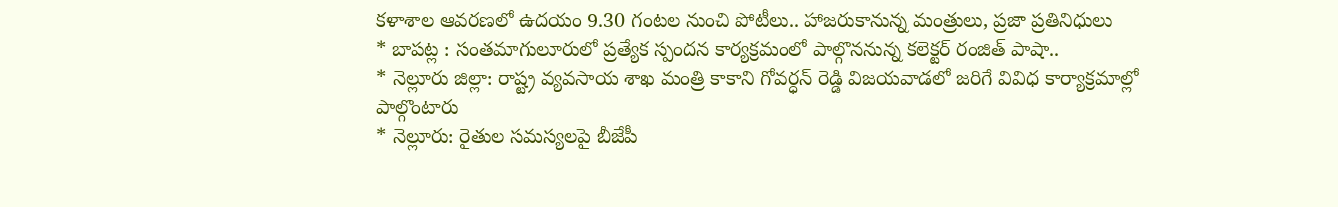కళాశాల ఆవరణలో ఉదయం 9.30 గంటల నుంచి పోటీలు.. హాజరుకానున్న మంత్రులు, ప్రజా ప్రతినిధులు
* బాపట్ల : సంతమాగులూరులో ప్రత్యేక స్పందన కార్యక్రమంలో పాల్గొననున్న కలెక్టర్ రంజిత్ పాషా..
* నెల్లూరు జిల్లా: రాష్ట్ర వ్యవసాయ శాఖ మంత్రి కాకాని గోవర్ధన్ రెడ్డి విజయవాడలో జరిగే వివిధ కార్యాక్రమాల్లో పాల్గొంటారు
* నెల్లూరు: రైతుల సమస్యలపై బీజేపీ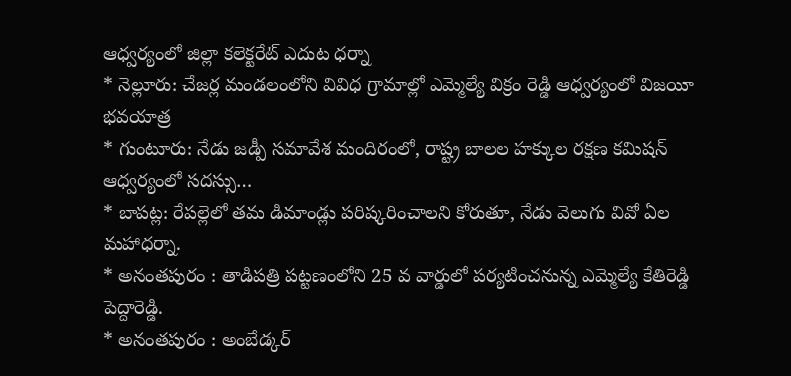ఆధ్వర్యంలో జిల్లా కలెక్టరేట్ ఎదుట ధర్నా
* నెల్లూరు: చేజర్ల మండలంలోని వివిధ గ్రామాల్లో ఎమ్మెల్యే విక్రం రెడ్డి ఆధ్వర్యంలో విజయీ భవయాత్ర
* గుంటూరు: నేడు జడ్పీ సమావేశ మందిరంలో, రాష్ట్ర బాలల హక్కుల రక్షణ కమిషన్ ఆధ్వర్యంలో సదస్సు…
* బాపట్ల: రేపల్లెలో తమ డిమాండ్లు పరిష్కరించాలని కోరుతూ, నేడు వెలుగు వివో ఏల మహాధర్నా.
* అనంతపురం : తాడిపత్రి పట్టణంలోని 25 వ వార్డులో పర్యటించనున్న ఎమ్మెల్యే కేతిరెడ్డి పెద్దారెడ్డి.
* అనంతపురం : అంబేడ్కర్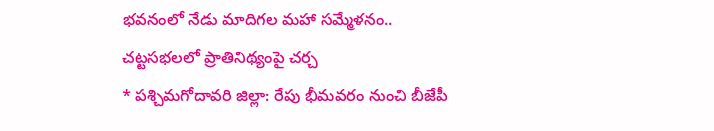భవనంలో నేడు మాదిగల మహా సమ్మేళనం.. చట్టసభలలో ప్రాతినిథ్యంపై చర్చ
* పశ్చిమగోదావరి జిల్లా: రేపు భీమవరం నుంచి బీజేపీ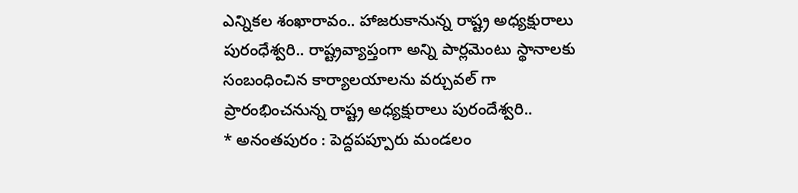ఎన్నికల శంఖారావం.. హాజరుకానున్న రాష్ట్ర అధ్యక్షురాలు పురంధేశ్వరి.. రాష్ట్రవ్యాప్తంగా అన్ని పార్లమెంటు స్థానాలకు సంబంధించిన కార్యాలయాలను వర్చువల్ గా ప్రారంభించనున్న రాష్ట్ర అధ్యక్షురాలు పురందేశ్వరి..
* అనంతపురం : పెద్దపప్పూరు మండలం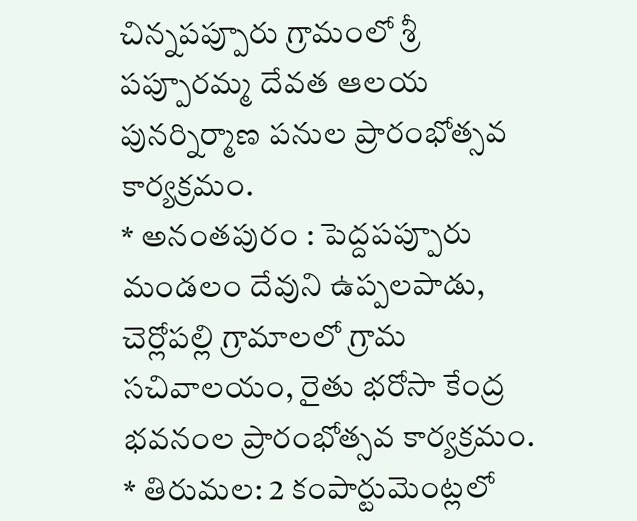చిన్నపప్పూరు గ్రామంలో శ్రీ పప్పూరమ్మ దేవత ఆలయ పునర్నిర్మాణ పనుల ప్రారంభోత్సవ కార్యక్రమం.
* అనంతపురం : పెద్దపప్పూరు మండలం దేవుని ఉప్పలపాడు, చెర్లోపల్లి గ్రామాలలో గ్రామ సచివాలయం, రైతు భరోసా కేంద్ర భవనంల ప్రారంభోత్సవ కార్యక్రమం.
* తిరుమల: 2 కంపార్టుమెంట్లలో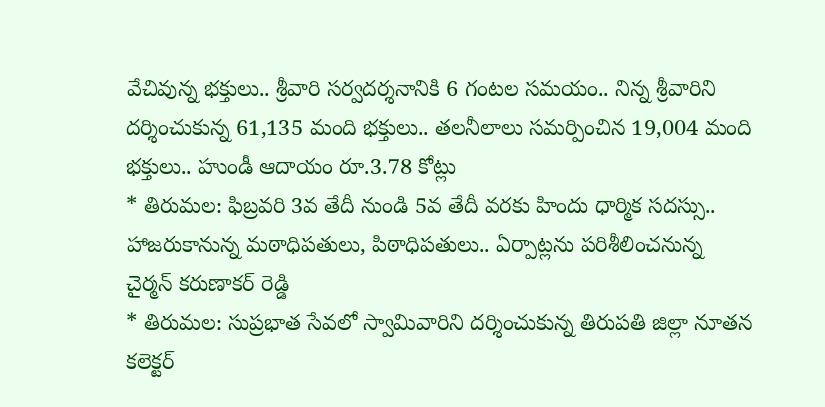వేచివున్న భక్తులు.. శ్రీవారి సర్వదర్శనానికి 6 గంటల సమయం.. నిన్న శ్రీవారిని దర్శించుకున్న 61,135 మంది భక్తులు.. తలనీలాలు సమర్పించిన 19,004 మంది భక్తులు.. హుండీ ఆదాయం రూ.3.78 కోట్లు
* తిరుమల: ఫిబ్రవరి 3వ తేదీ నుండి 5వ తేదీ వరకు హిందు ధార్మిక సదస్సు.. హాజరుకానున్న మఠాధిపతులు, పిఠాధిపతులు.. ఏర్పాట్లను పరిశీలించనున్న చైర్మన్ కరుణాకర్ రెడ్డి
* తిరుమల: సుప్రభాత సేవలో స్వామివారిని దర్శించుకున్న తిరుపతి జిల్లా నూతన కలెక్టర్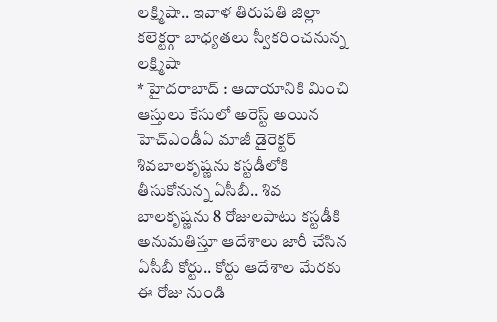లక్ష్మిషా.. ఇవాళ తిరుపతి జిల్లా కలెక్టర్గా బాధ్యతలు స్వీకరించనున్న లక్ష్మిషా
* హైదరాబాద్ : ఆదాయానికి మించి ఆస్తులు కేసులో అరెస్ట్ అయిన హెచ్ఎండీఏ మాజీ డైరెక్టర్ శివబాలకృష్ణను కస్టడీలోకి తీసుకోనున్న ఏసీబీ.. శివ బాలకృష్ణను 8 రోజులపాటు కస్టడీకి అనుమతిస్తూ ఆదేశాలు జారీ చేసిన ఏసీబీ కోర్టు.. కోర్టు ఆదేశాల మేరకు ఈ రోజు నుండి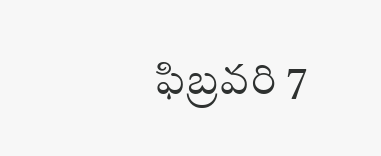ఫిబ్రవరి 7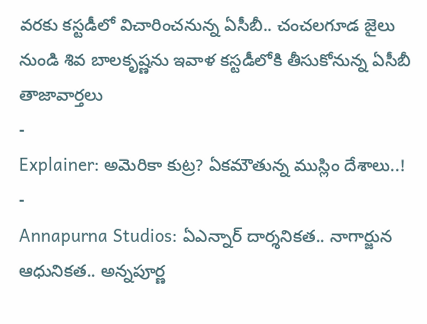వరకు కస్టడీలో విచారించనున్న ఏసీబీ.. చంచలగూడ జైలు నుండి శివ బాలకృష్ణను ఇవాళ కస్టడీలోకి తీసుకోనున్న ఏసీబీ
తాజావార్తలు
-
Explainer: అమెరికా కుట్ర? ఏకమౌతున్న ముస్లిం దేశాలు..!
-
Annapurna Studios: ఏఎన్నార్ దార్శనికత.. నాగార్జున ఆధునికత.. అన్నపూర్ణ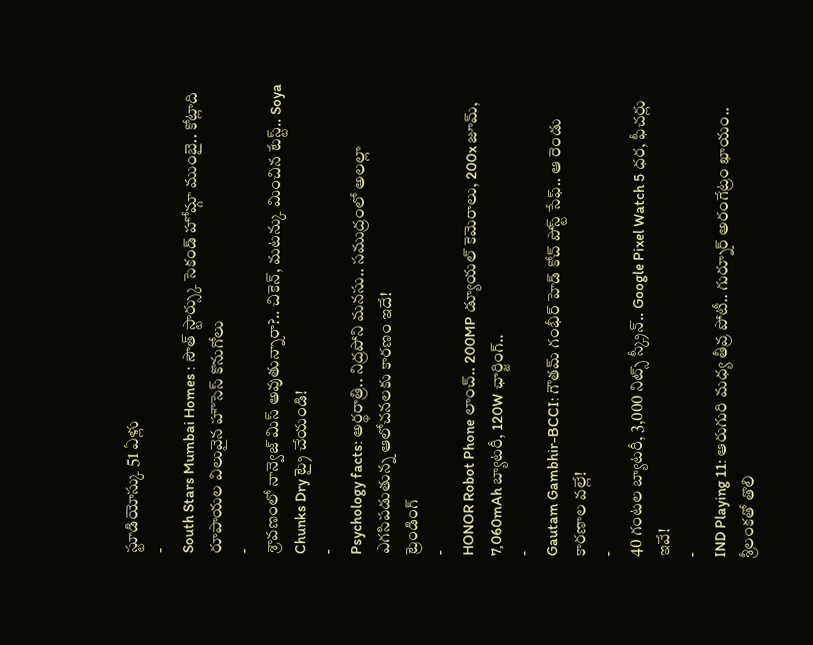స్టూడియోస్కు 51 ఏళ్లు
-
South Stars Mumbai Homes : సౌత్ స్టార్స్కు సెకండ్ హోమ్గా ముంబై.. కోట్లాది రూపాయల విలువైన హౌసెస్ కొనుగోలు
-
శ్రావణంలో నాన్వెజ్ మిస్ అవుతున్నారా?.. చికెన్, మటన్కు మించిన టేస్ట్.. Soya Chunks Dry ట్రై చేయండి!
-
Psychology facts: అర్థరాత్రి.. నిద్రపోని మనసు.. సముద్రంలో అలల్లా ఎగసిపడుతున్న ఆలోచనలకు కారణం ఇదే!
ట్రెండింగ్
-
HONOR Robot Phone లాంచ్.. 200MP డ్యూయల్ కెమెరాలు, 200x జూమ్, 7,060mAh బ్యాటరీ, 120W ఛార్జింగ్..
-
Gautam Gambhir-BCCI: గౌతమ్ గంభీర్ హెడ్ కోచ్ పోస్ట్ సేఫ్.. ఆ రెండు కారణాల వల్లే!
-
40 గంటల బ్యాటరీ, 3,000 నిట్స్ స్క్రీన్.. Google Pixel Watch 5 ధర, ఫీచర్లు ఇవే!
-
IND Playing 11: ఆరుగురి మధ్య తీవ్ర పోటీ.. గుర్నూర్ అరంగేట్రం ఖాయం.. శ్రీలంకతో తొలి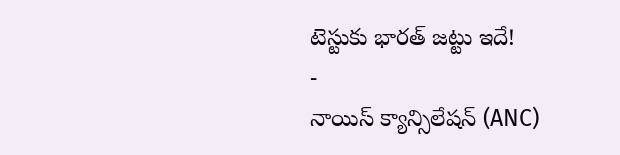టెస్టుకు భారత్ జట్టు ఇదే!
-
నాయిస్ క్యాన్సిలేషన్ (ANC)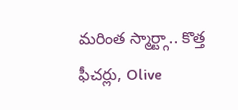మరింత స్మార్ట్గా.. కొత్త ఫీచర్లు, Olive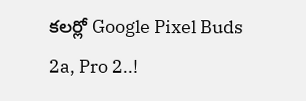కలర్లో Google Pixel Buds 2a, Pro 2..!